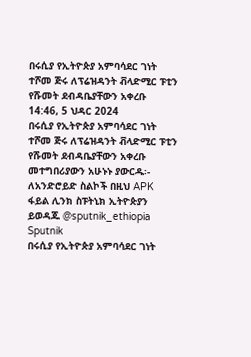በሩሲያ የኢትዮጵያ አምባሳደር ገነት ተሾመ ጅሩ ለፕሬዝዳንት ቭላድሚር ፑቲን የሹመት ደብዳቤያቸውን አቀረቡ
14:46, 5 ህዳር 2024
በሩሲያ የኢትዮጵያ አምባሳደር ገነት ተሾመ ጅሩ ለፕሬዝዳንት ቭላድሚር ፑቲን የሹመት ደብዳቤያቸውን አቀረቡ መተግበሪያውን አሁኑኑ ያውርዱ፡- ለአንድሮይድ ስልኮች በዚህ APK ፋይል ሊንክ ስፑትኒክ ኢትዮጵያን ይወዳጁ @sputnik_ethiopia
Sputnik
በሩሲያ የኢትዮጵያ አምባሳደር ገነት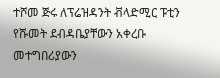ተሾመ ጅሩ ለፕሬዝዳንት ቭላድሚር ፑቲን የሹመት ደብዳቤያቸውን አቀረቡ መተግበሪያውን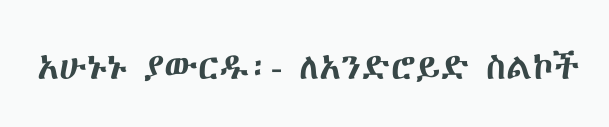አሁኑኑ ያውርዱ፡- ለአንድሮይድ ስልኮች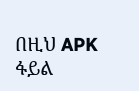በዚህ APK ፋይል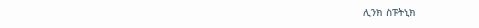ሊንክ ስፑትኒክ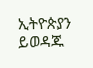ኢትዮጵያን ይወዳጁ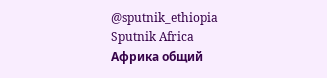@sputnik_ethiopia
Sputnik Africa
Африка общий